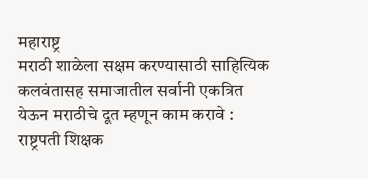महाराष्ट्र
मराठी शाळेला सक्षम करण्यासाठी साहित्यिक कलवंतासह समाजातील सर्वानी एकत्रित येऊन मराठीचे दूत म्हणून काम करावे : राष्ट्रपती शिक्षक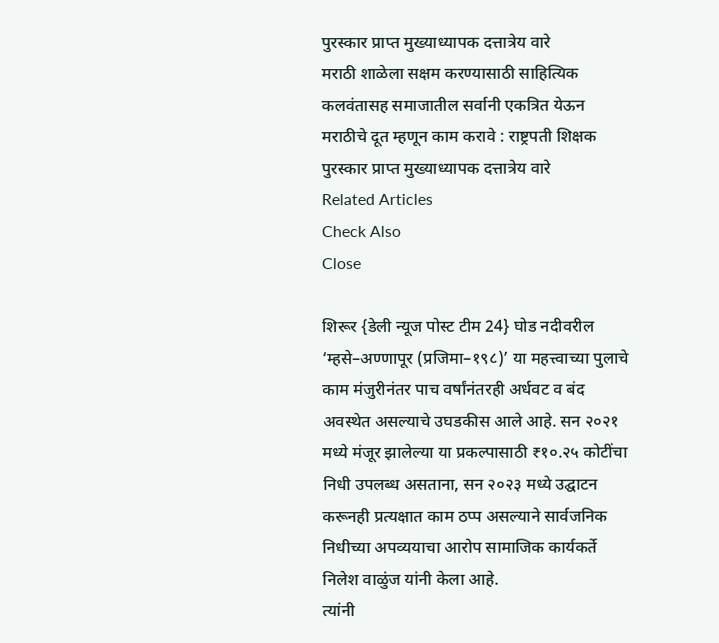पुरस्कार प्राप्त मुख्याध्यापक दत्तात्रेय वारे
मराठी शाळेला सक्षम करण्यासाठी साहित्यिक कलवंतासह समाजातील सर्वानी एकत्रित येऊन मराठीचे दूत म्हणून काम करावे : राष्ट्रपती शिक्षक पुरस्कार प्राप्त मुख्याध्यापक दत्तात्रेय वारे
Related Articles
Check Also
Close

शिरूर {डेली न्यूज पोस्ट टीम 24} घोड नदीवरील ‘म्हसे–अण्णापूर (प्रजिमा–१९८)’ या महत्त्वाच्या पुलाचे काम मंजुरीनंतर पाच वर्षांनंतरही अर्धवट व बंद अवस्थेत असल्याचे उघडकीस आले आहे. सन २०२१ मध्ये मंजूर झालेल्या या प्रकल्पासाठी ₹१०.२५ कोटींचा निधी उपलब्ध असताना, सन २०२३ मध्ये उद्घाटन करूनही प्रत्यक्षात काम ठप्प असल्याने सार्वजनिक निधीच्या अपव्ययाचा आरोप सामाजिक कार्यकर्ते निलेश वाळुंज यांनी केला आहे.
त्यांनी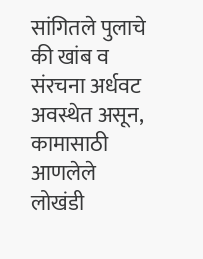सांगितले पुलाचे की खांब व संरचना अर्धवट अवस्थेत असून, कामासाठी आणलेले लोखंडी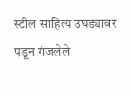स्टील साहित्य उघड्यावर पडून गंजलेले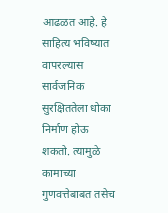आढळत आहे. हे साहित्य भविष्यात वापरल्यास सार्वजनिक सुरक्षिततेला धोका निर्माण होऊ शकतो. त्यामुळे कामाच्या गुणवत्तेबाबत तसेच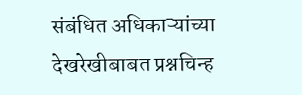संबंधित अधिकाऱ्यांच्या देखरेखीबाबत प्रश्नचिन्ह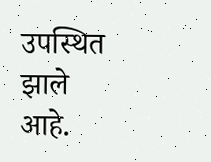उपस्थित झाले आहे.